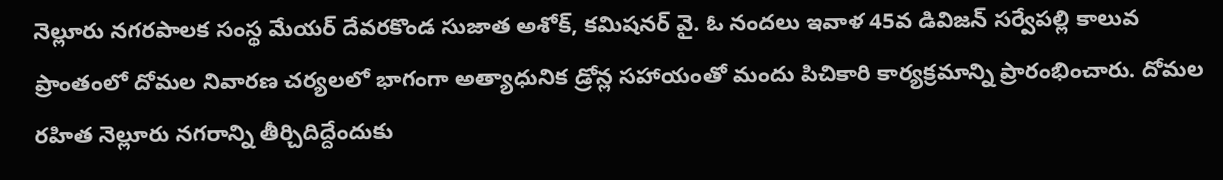నెల్లూరు నగరపాలక సంస్థ మేయర్ దేవరకొండ సుజాత అశోక్, కమిషనర్ వై. ఓ నందలు ఇవాళ 45వ డివిజన్ సర్వేపల్లి కాలువ ప్రాంతంలో దోమల నివారణ చర్యలలో భాగంగా అత్యాధునిక డ్రోన్ల సహాయంతో మందు పిచికారి కార్యక్రమాన్ని ప్రారంభించారు. దోమల రహిత నెల్లూరు నగరాన్ని తీర్చిదిద్దేందుకు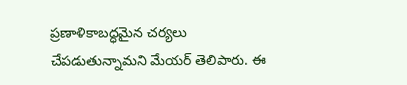ప్రణాళికాబద్ధమైన చర్యలు చేపడుతున్నామని మేయర్ తెలిపారు. ఈ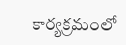కార్యక్రమంలో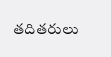తదితరులు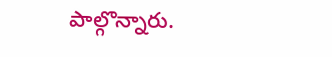పాల్గొన్నారు.